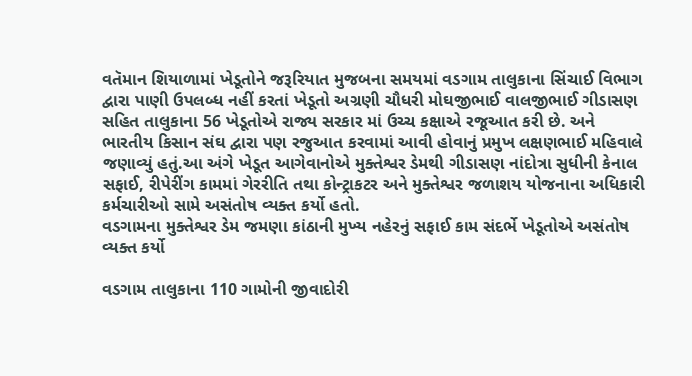વતૅમાન શિયાળામાં ખેડૂતોને જરૂરિયાત મુજબના સમયમાં વડગામ તાલુકાના સિંચાઈ વિભાગ દ્વારા પાણી ઉપલબ્ધ નહીં કરતાં ખેડૂતો અગ્રણી ચૌધરી મોઘજીભાઈ વાલજીભાઈ ગીડાસણ સહિત તાલુકાના 56 ખેડૂતોએ રાજ્ય સરકાર માં ઉચ્ચ કક્ષાએ રજૂઆત કરી છે. અને ભારતીય કિસાન સંઘ દ્વારા પણ રજુઆત કરવામાં આવી હોવાનું પ્રમુખ લક્ષણભાઈ મહિવાલે જણાવ્યું હતું.આ અંગે ખેડૂત આગેવાનોએ મુક્તેશ્વર ડેમથી ગીડાસણ નાંદોત્રા સુધીની કેનાલ સફાઈ, રીપેરીંગ કામમાં ગેરરીતિ તથા કોન્ટ્રાકટર અને મુક્તેશ્વર જળાશય યોજનાના અધિકારી કર્મચારીઓ સામે અસંતોષ વ્યક્ત કર્યો હતો.
વડગામના મુક્તેશ્વર ડેમ જમણા કાંઠાની મુખ્ય નહેરનું સફાઈ કામ સંદર્ભે ખેડૂતોએ અસંતોષ વ્યક્ત કર્યો

વડગામ તાલુકાના 110 ગામોની જીવાદોરી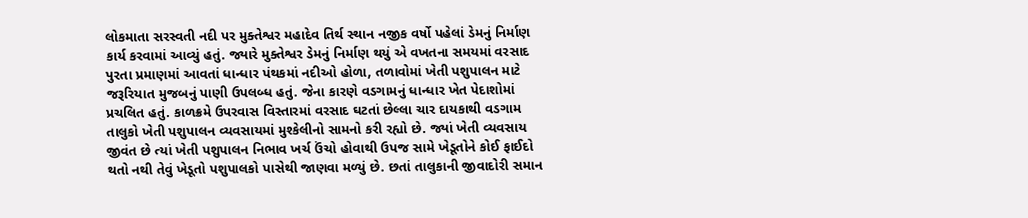લોકમાતા સરસ્વતી નદી પર મુક્તેશ્વર મહાદેવ તિર્થ સ્થાન નજીક વર્ષો પહેલાં ડેમનું નિર્માણ કાર્ય કરવામાં આવ્યું હતું. જ્યારે મુક્તેશ્વર ડેમનું નિર્માણ થયું એ વખતના સમયમાં વરસાદ પુરતા પ્રમાણમાં આવતાં ધાન્ધાર પંથકમાં નદીઓ હોળા, તળાવોમાં ખેતી પશુપાલન માટે જરૂરિયાત મુજબનું પાણી ઉપલબ્ધ હતું. જેના કારણે વડગામનું ધાન્ધાર ખેત પેદાશોમાં પ્રચલિત હતું. કાળક્રમે ઉપરવાસ વિસ્તારમાં વરસાદ ઘટતાં છેલ્લા ચાર દાયકાથી વડગામ તાલુકો ખેતી પશુપાલન વ્યવસાયમાં મુશ્કેલીનો સામનો કરી રહ્યો છે. જ્યાં ખેતી વ્યવસાય જીવંત છે ત્યાં ખેતી પશુપાલન નિભાવ ખર્ચ ઉંચો હોવાથી ઉપજ સામે ખેડૂતોને કોઈ ફાઈદો થતો નથી તેવું ખેડૂતો પશુપાલકો પાસેથી જાણવા મળ્યું છે. છતાં તાલુકાની જીવાદોરી સમાન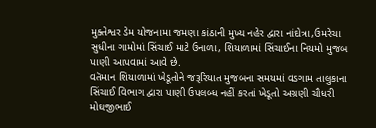મુક્તેશ્વર ડેમ યોજનામા જમણા કાંઠાની મુખ્ય નહેર દ્વારા નાંદોત્રા,ઉમરેચા સુધીના ગામોમાં સિંચાઈ માટે ઉનાળા, શિયાળામાં સિંચાઈના નિયમો મુજબ પાણી આપવામાં આવે છે.
વતૅમાન શિયાળામાં ખેડૂતોને જરૂરિયાત મુજબના સમયમાં વડગામ તાલુકાના સિંચાઈ વિભાગ દ્વારા પાણી ઉપલબ્ધ નહીં કરતાં ખેડૂતો અગ્રણી ચૌધરી મોઘજીભાઈ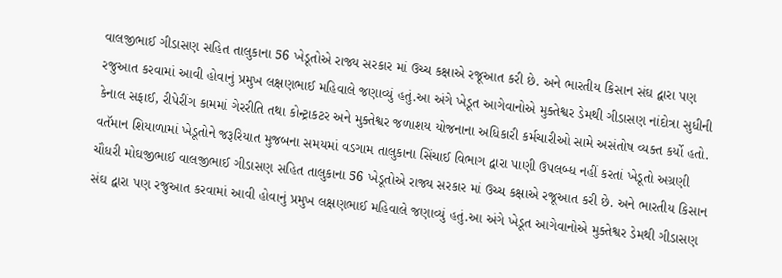વાલજીભાઈ ગીડાસણ સહિત તાલુકાના 56 ખેડૂતોએ રાજ્ય સરકાર માં ઉચ્ચ કક્ષાએ રજૂઆત કરી છે. અને ભારતીય કિસાન સંઘ દ્વારા પણ રજુઆત કરવામાં આવી હોવાનું પ્રમુખ લક્ષણભાઈ મહિવાલે જણાવ્યું હતું.આ અંગે ખેડૂત આગેવાનોએ મુક્તેશ્વર ડેમથી ગીડાસણ નાંદોત્રા સુધીની કેનાલ સફાઈ, રીપેરીંગ કામમાં ગેરરીતિ તથા કોન્ટ્રાકટર અને મુક્તેશ્વર જળાશય યોજનાના અધિકારી કર્મચારીઓ સામે અસંતોષ વ્યક્ત કર્યો હતો.
વતૅમાન શિયાળામાં ખેડૂતોને જરૂરિયાત મુજબના સમયમાં વડગામ તાલુકાના સિંચાઈ વિભાગ દ્વારા પાણી ઉપલબ્ધ નહીં કરતાં ખેડૂતો અગ્રણી ચૌધરી મોઘજીભાઈ વાલજીભાઈ ગીડાસણ સહિત તાલુકાના 56 ખેડૂતોએ રાજ્ય સરકાર માં ઉચ્ચ કક્ષાએ રજૂઆત કરી છે. અને ભારતીય કિસાન સંઘ દ્વારા પણ રજુઆત કરવામાં આવી હોવાનું પ્રમુખ લક્ષણભાઈ મહિવાલે જણાવ્યું હતું.આ અંગે ખેડૂત આગેવાનોએ મુક્તેશ્વર ડેમથી ગીડાસણ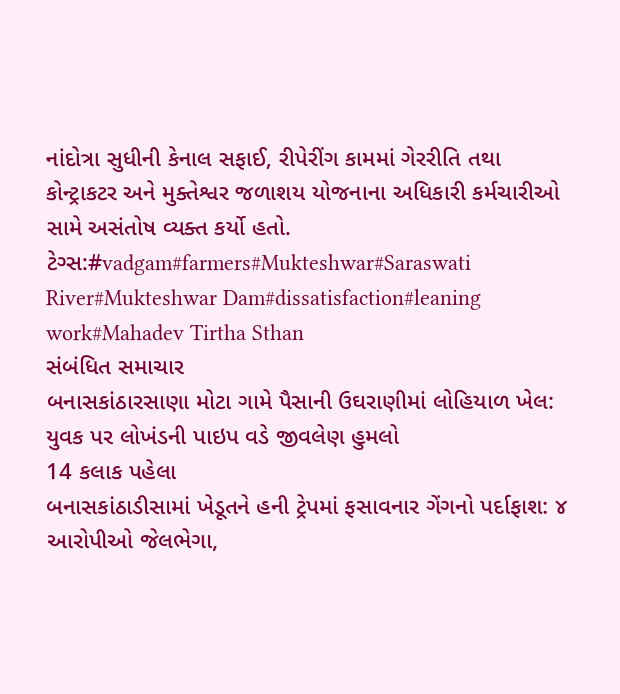નાંદોત્રા સુધીની કેનાલ સફાઈ, રીપેરીંગ કામમાં ગેરરીતિ તથા કોન્ટ્રાકટર અને મુક્તેશ્વર જળાશય યોજનાના અધિકારી કર્મચારીઓ સામે અસંતોષ વ્યક્ત કર્યો હતો.
ટેગ્સ:#vadgam#farmers#Mukteshwar#Saraswati River#Mukteshwar Dam#dissatisfaction#leaning work#Mahadev Tirtha Sthan
સંબંધિત સમાચાર
બનાસકાંઠારસાણા મોટા ગામે પૈસાની ઉઘરાણીમાં લોહિયાળ ખેલ: યુવક પર લોખંડની પાઇપ વડે જીવલેણ હુમલો
14 કલાક પહેલા
બનાસકાંઠાડીસામાં ખેડૂતને હની ટ્રેપમાં ફસાવનાર ગેંગનો પર્દાફાશ: ૪ આરોપીઓ જેલભેગા,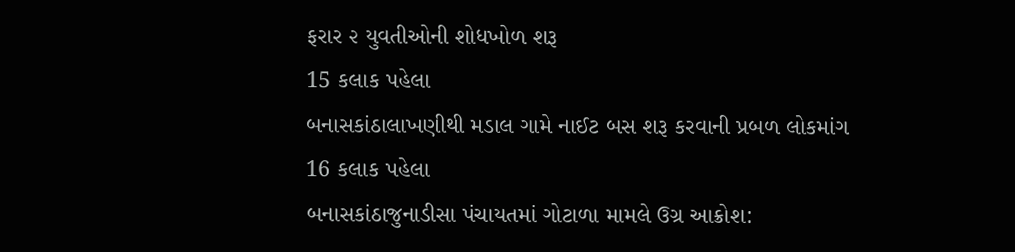ફરાર ૨ યુવતીઓની શોધખોળ શરૂ
15 કલાક પહેલા
બનાસકાંઠાલાખણીથી મડાલ ગામે નાઈટ બસ શરૂ કરવાની પ્રબળ લોકમાંગ
16 કલાક પહેલા
બનાસકાંઠાજુનાડીસા પંચાયતમાં ગોટાળા મામલે ઉગ્ર આક્રોશ: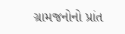ગ્રામજનોનો પ્રાંત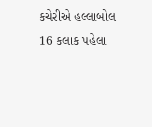કચેરીએ હલ્લાબોલ
16 કલાક પહેલા